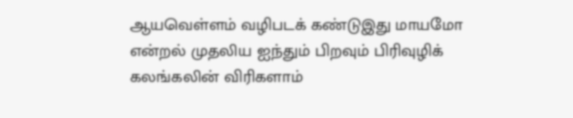ஆயவெள்ளம் வழிபடக் கண்டுஇது மாயமோ என்றல் முதலிய ஐந்தும் பிறவும் பிரிவுழிக் கலங்கலின் விரிகளாம்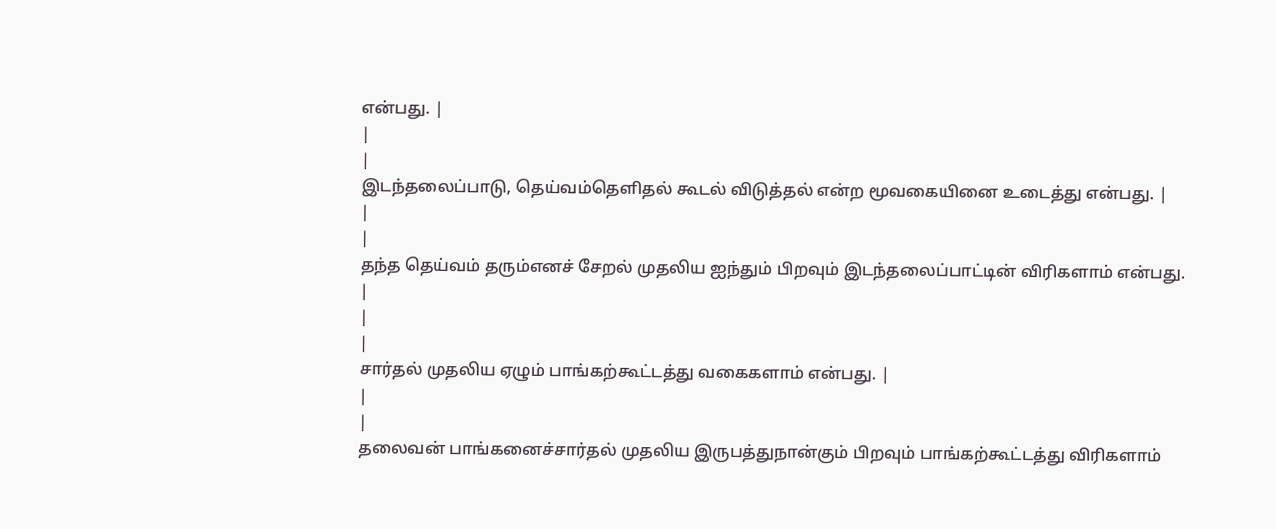என்பது. |
|
|
இடந்தலைப்பாடு, தெய்வம்தெளிதல் கூடல் விடுத்தல் என்ற மூவகையினை உடைத்து என்பது. |
|
|
தந்த தெய்வம் தரும்எனச் சேறல் முதலிய ஐந்தும் பிறவும் இடந்தலைப்பாட்டின் விரிகளாம் என்பது. |
|
|
சார்தல் முதலிய ஏழும் பாங்கற்கூட்டத்து வகைகளாம் என்பது. |
|
|
தலைவன் பாங்கனைச்சார்தல் முதலிய இருபத்துநான்கும் பிறவும் பாங்கற்கூட்டத்து விரிகளாம்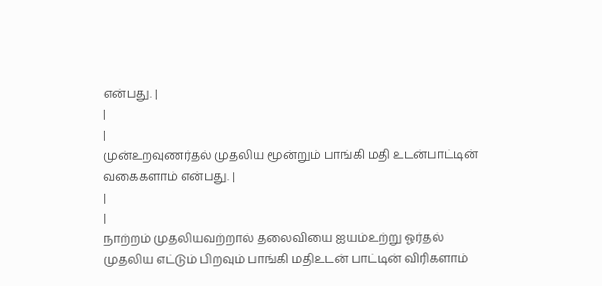என்பது. |
|
|
முன்உறவுணர்தல் முதலிய மூன்றும் பாங்கி மதி உடன்பாட்டின் வகைகளாம் என்பது. |
|
|
நாற்றம் முதலியவற்றால் தலைவியை ஐயம்உற்று ஓர்தல் முதலிய எட்டும் பிறவும் பாங்கி மதிஉடன் பாட்டின் விரிகளாம்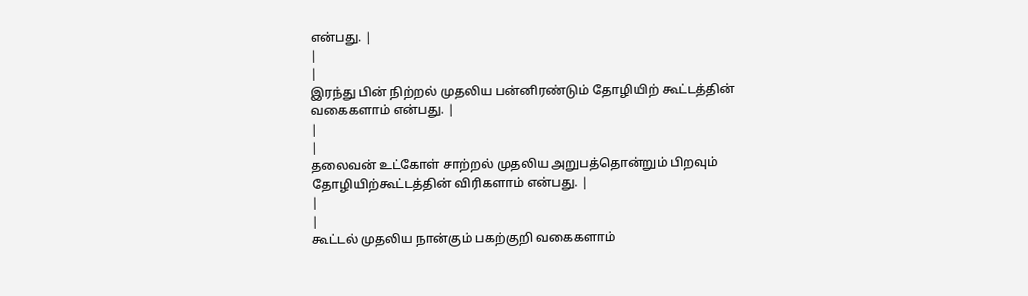என்பது. |
|
|
இரந்து பின் நிற்றல் முதலிய பன்னிரண்டும் தோழியிற் கூட்டத்தின் வகைகளாம் என்பது. |
|
|
தலைவன் உட்கோள் சாற்றல் முதலிய அறுபத்தொன்றும் பிறவும் தோழியிற்கூட்டத்தின் விரிகளாம் என்பது. |
|
|
கூட்டல் முதலிய நான்கும் பகற்குறி வகைகளாம்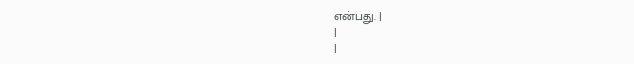என்பது. |
|
|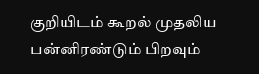குறியிடம் கூறல் முதலிய பன்னிரண்டும் பிறவும்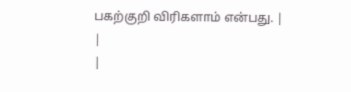பகற்குறி விரிகளாம் என்பது. |
|
|